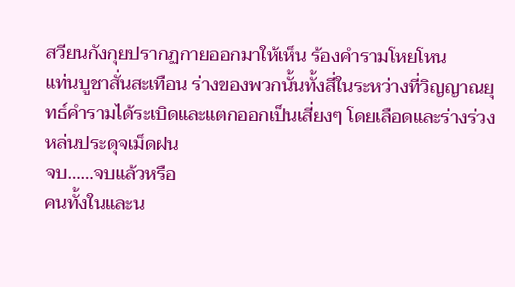สวียนกังกุยปรากฏกายออกมาให้เห็น ร้องคำรามโหยโหน
แท่นบูชาสั่นสะเทือน ร่างของพวกนั้นทั้งสี่ในระหว่างที่วิญญาณยุทธ์คำรามได้ระเบิดและแตกออกเป็นเสี่ยงๆ โดยเลือดและร่างร่วงหล่นประดุจเม็ดฝน
จบ……จบแล้วหรือ
คนทั้งในและน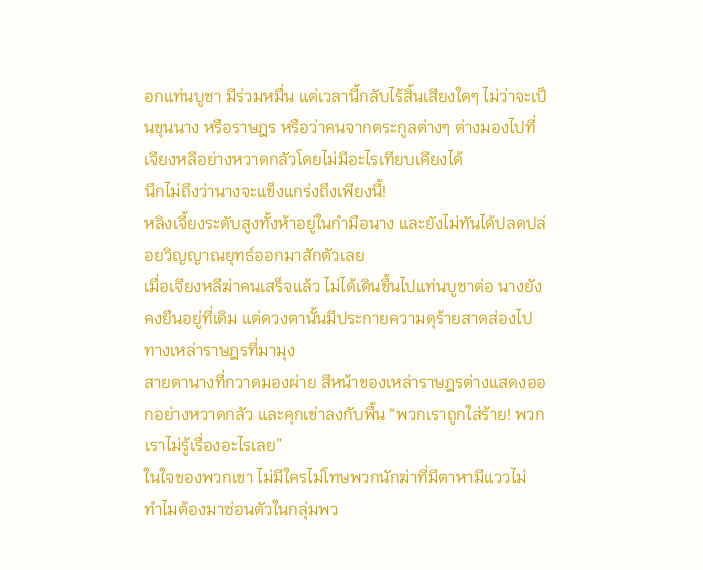อกแท่นบูชา มีร่วมหมื่น แต่เวลานี้กลับไร้สิ้นเสียงใดๆ ไม่ว่าจะเป็นขุนนาง หรือราษฎร หรือว่าคนจากตระกูลต่างๆ ต่างมองไปที่เจียงหลีอย่างหวาดกลัวโดยไม่มีอะไรเทียบเคียงได้
นึกไม่ถึงว่านางจะแข็งแกร่งถึงเพียงนี้!
หลิงเจี้ยงระดับสูงทั้งห้าอยู่ในกำมือนาง และยังไม่ทันได้ปลดปล่อยวิญญาณยุทธ์ออกมาสักตัวเลย
เมื่อเจียงหลีฆ่าคนเสร็จแล้ว ไม่ได้เดินขึ้นไปแท่นบูชาต่อ นางยังคงยืนอยู่ที่เดิม แต่ดวงตานั้นมีประกายความดุร้ายสาดส่องไปทางเหล่าราษฎรที่มามุง
สายตานางที่กวาดมองผ่าย สีหน้าของเหล่าราษฎรต่างแสดงออกอย่างหวาดกลัว และคุกเข่าลงกับพื้น “พวกเราถูกใส่ร้าย! พวกเราไม่รู้เรื่องอะไรเลย”
ในใจของพวกเขา ไม่มีใครไม่โทษพวกนักฆ่าที่มีตาหามีแววไม่ ทำไมต้องมาซ่อนตัวในกลุ่มพว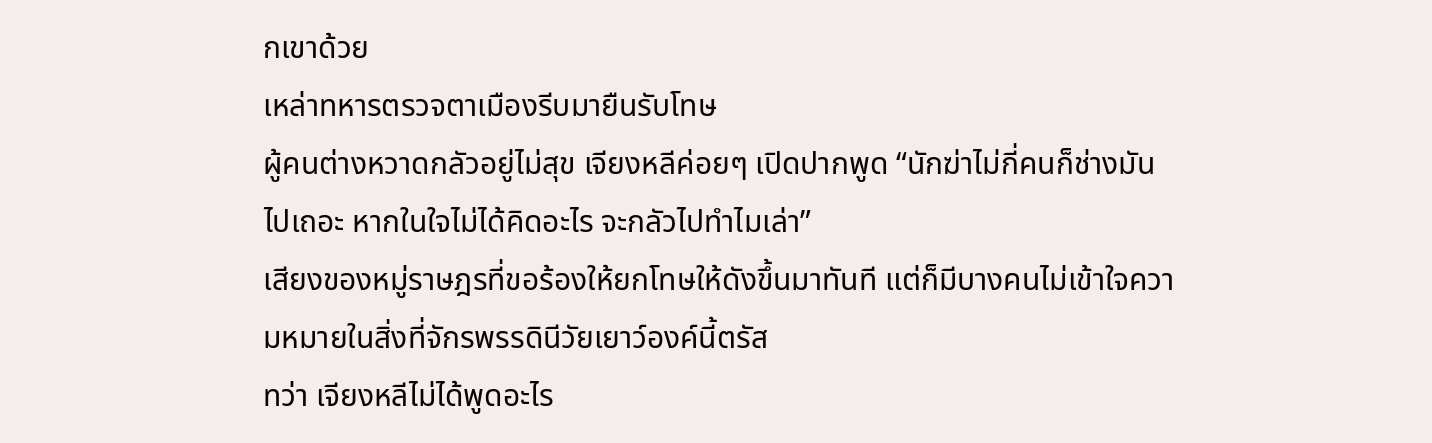กเขาด้วย
เหล่าทหารตรวจตาเมืองรีบมายืนรับโทษ
ผู้คนต่างหวาดกลัวอยู่ไม่สุข เจียงหลีค่อยๆ เปิดปากพูด “นักฆ่าไม่กี่คนก็ช่างมันไปเถอะ หากในใจไม่ได้คิดอะไร จะกลัวไปทำไมเล่า”
เสียงของหมู่ราษฎรที่ขอร้องให้ยกโทษให้ดังขึ้นมาทันที แต่ก็มีบางคนไม่เข้าใจความหมายในสิ่งที่จักรพรรดินีวัยเยาว์องค์นี้ตรัส
ทว่า เจียงหลีไม่ได้พูดอะไร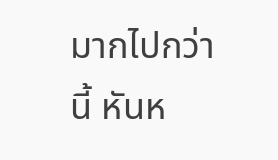มากไปกว่านี้ หันห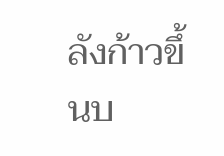ลังก้าวขึ้นบ